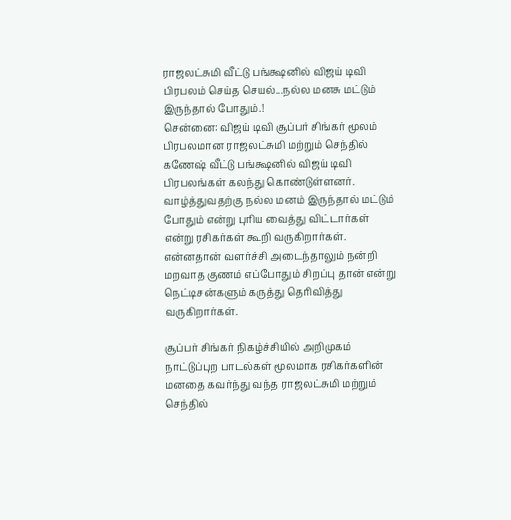ராஜலட்சுமி வீட்டு பங்க்ஷனில் விஜய் டிவி பிரபலம் செய்த செயல்...நல்ல மனசு மட்டும் இருந்தால் போதும்.!
சென்னை: விஜய் டிவி சூப்பர் சிங்கர் மூலம் பிரபலமான ராஜலட்சுமி மற்றும் செந்தில் கணேஷ் வீட்டு பங்க்ஷனில் விஜய் டிவி பிரபலங்கள் கலந்து கொண்டுள்ளனர்.
வாழ்த்துவதற்கு நல்ல மனம் இருந்தால் மட்டும் போதும் என்று புரிய வைத்து விட்டார்கள் என்று ரசிகர்கள் கூறி வருகிறார்கள்.
என்னதான் வளர்ச்சி அடைந்தாலும் நன்றி மறவாத குணம் எப்போதும் சிறப்பு தான் என்று நெட்டிசன்களும் கருத்து தெரிவித்து வருகிறார்கள்.

சூப்பர் சிங்கர் நிகழ்ச்சியில் அறிமுகம்
நாட்டுப்புற பாடல்கள் மூலமாக ரசிகர்களின் மனதை கவர்ந்து வந்த ராஜலட்சுமி மற்றும் செந்தில்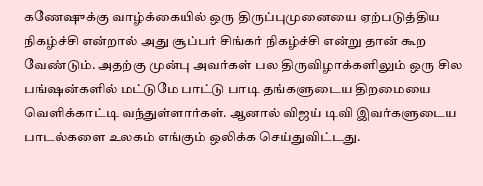கணேஷுக்கு வாழ்க்கையில் ஒரு திருப்புமுனையை ஏற்படுத்திய நிகழ்ச்சி என்றால் அது சூப்பர் சிங்கர் நிகழ்ச்சி என்று தான் கூற வேண்டும். அதற்கு முன்பு அவர்கள் பல திருவிழாக்களிலும் ஒரு சில பங்ஷன்களில் மட்டுமே பாட்டு பாடி தங்களுடைய திறமையை வெளிக்காட்டி வந்துள்ளார்கள். ஆனால் விஜய் டிவி இவர்களுடைய பாடல்களை உலகம் எங்கும் ஒலிக்க செய்துவிட்டது.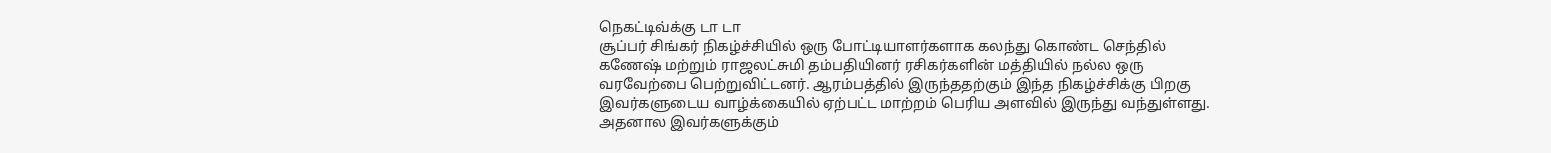நெகட்டிவ்க்கு டா டா
சூப்பர் சிங்கர் நிகழ்ச்சியில் ஒரு போட்டியாளர்களாக கலந்து கொண்ட செந்தில் கணேஷ் மற்றும் ராஜலட்சுமி தம்பதியினர் ரசிகர்களின் மத்தியில் நல்ல ஒரு வரவேற்பை பெற்றுவிட்டனர். ஆரம்பத்தில் இருந்ததற்கும் இந்த நிகழ்ச்சிக்கு பிறகு இவர்களுடைய வாழ்க்கையில் ஏற்பட்ட மாற்றம் பெரிய அளவில் இருந்து வந்துள்ளது. அதனால இவர்களுக்கும்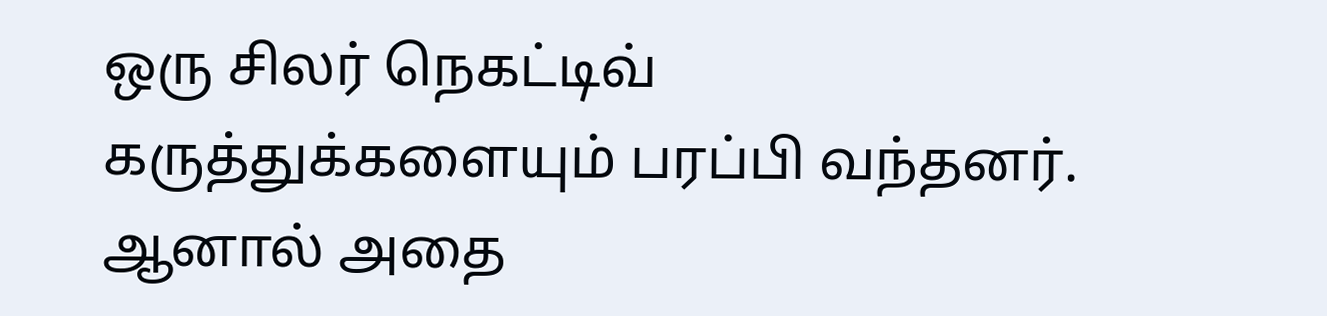ஒரு சிலர் நெகட்டிவ் கருத்துக்களையும் பரப்பி வந்தனர். ஆனால் அதை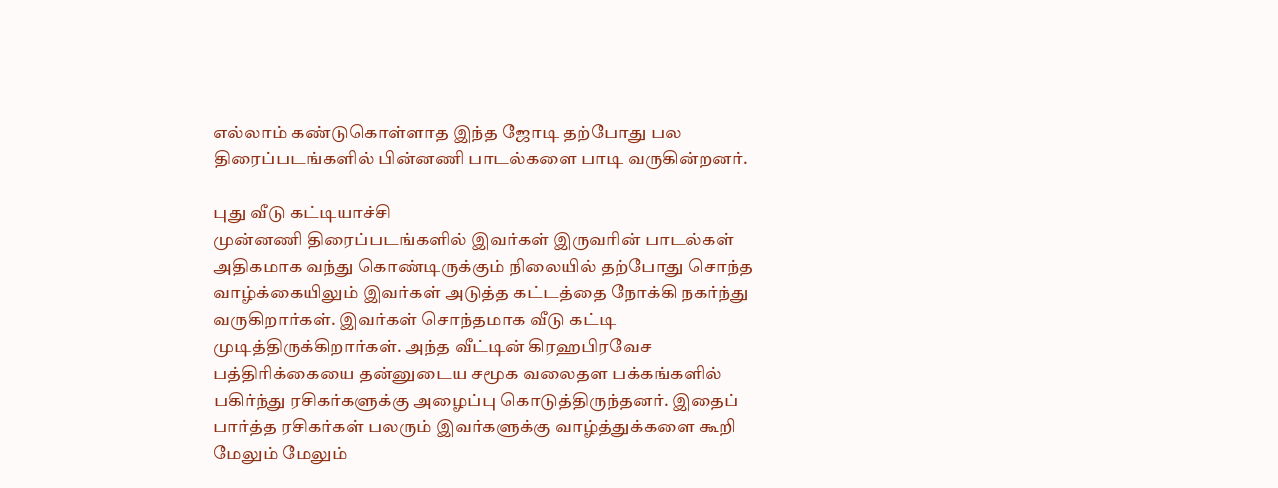எல்லாம் கண்டுகொள்ளாத இந்த ஜோடி தற்போது பல திரைப்படங்களில் பின்னணி பாடல்களை பாடி வருகின்றனர்.

புது வீடு கட்டியாச்சி
முன்னணி திரைப்படங்களில் இவர்கள் இருவரின் பாடல்கள் அதிகமாக வந்து கொண்டிருக்கும் நிலையில் தற்போது சொந்த வாழ்க்கையிலும் இவர்கள் அடுத்த கட்டத்தை நோக்கி நகர்ந்து வருகிறார்கள். இவர்கள் சொந்தமாக வீடு கட்டி முடித்திருக்கிறார்கள். அந்த வீட்டின் கிரஹபிரவேச பத்திரிக்கையை தன்னுடைய சமூக வலைதள பக்கங்களில் பகிர்ந்து ரசிகர்களுக்கு அழைப்பு கொடுத்திருந்தனர். இதைப் பார்த்த ரசிகர்கள் பலரும் இவர்களுக்கு வாழ்த்துக்களை கூறி மேலும் மேலும்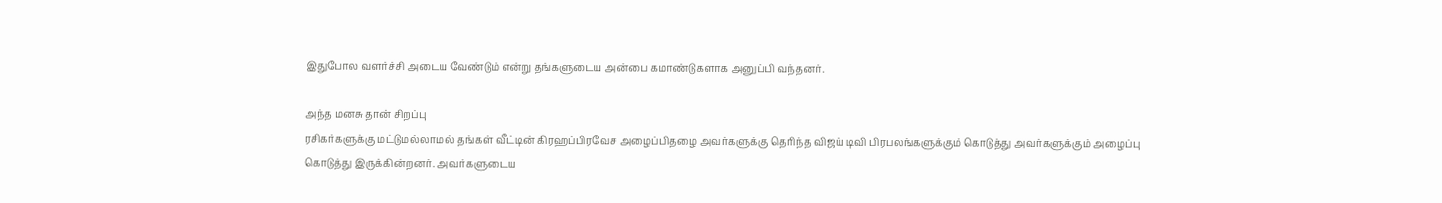இதுபோல வளர்ச்சி அடைய வேண்டும் என்று தங்களுடைய அன்பை கமாண்டுகளாக அனுப்பி வந்தனர்.

அந்த மனசு தான் சிறப்பு
ரசிகர்களுக்கு மட்டுமல்லாமல் தங்கள் வீட்டின் கிரஹப்பிரவேச அழைப்பிதழை அவர்களுக்கு தெரிந்த விஜய் டிவி பிரபலங்களுக்கும் கொடுத்து அவர்களுக்கும் அழைப்பு கொடுத்து இருக்கின்றனர். அவர்களுடைய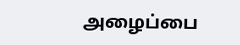அழைப்பை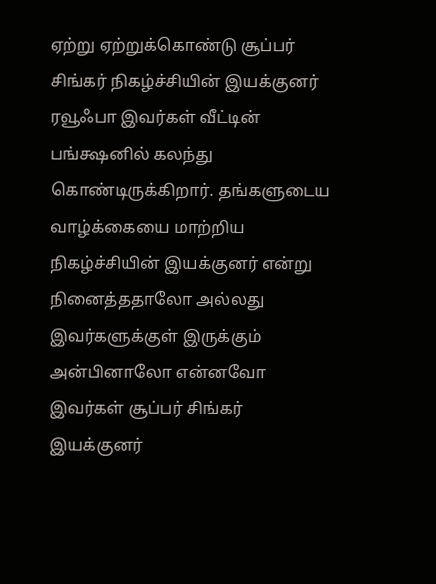ஏற்று ஏற்றுக்கொண்டு சூப்பர் சிங்கர் நிகழ்ச்சியின் இயக்குனர் ரவூஃபா இவர்கள் வீட்டின் பங்க்ஷனில் கலந்து கொண்டிருக்கிறார். தங்களுடைய வாழ்க்கையை மாற்றிய நிகழ்ச்சியின் இயக்குனர் என்று நினைத்ததாலோ அல்லது இவர்களுக்குள் இருக்கும் அன்பினாலோ என்னவோ இவர்கள் சூப்பர் சிங்கர் இயக்குனர்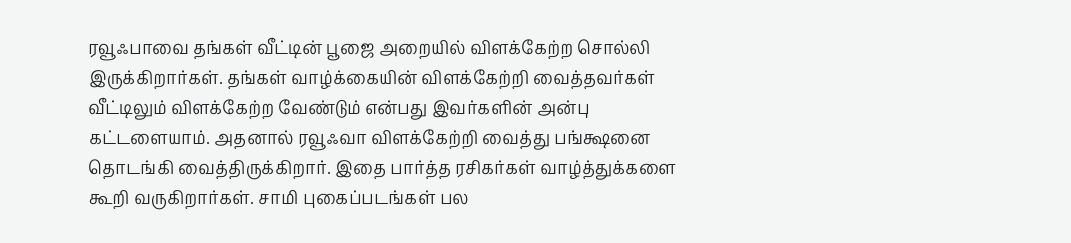ரவூஃபாவை தங்கள் வீட்டின் பூஜை அறையில் விளக்கேற்ற சொல்லி இருக்கிறார்கள். தங்கள் வாழ்க்கையின் விளக்கேற்றி வைத்தவர்கள் வீட்டிலும் விளக்கேற்ற வேண்டும் என்பது இவர்களின் அன்பு கட்டளையாம். அதனால் ரவூஃவா விளக்கேற்றி வைத்து பங்க்ஷனை தொடங்கி வைத்திருக்கிறார். இதை பார்த்த ரசிகர்கள் வாழ்த்துக்களை கூறி வருகிறார்கள். சாமி புகைப்படங்கள் பல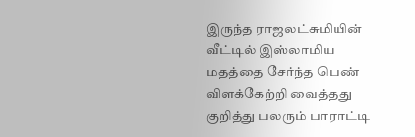இருந்த ராஜலட்சுமியின் வீட்டில் இஸ்லாமிய மதத்தை சேர்ந்த பெண் விளக்கேற்றி வைத்தது குறித்து பலரும் பாராட்டி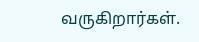வருகிறார்கள்.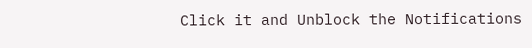Click it and Unblock the Notifications